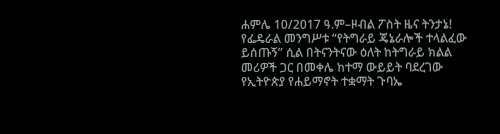ሐምሌ 10/2017 ዓ.ም–ዞብል ፖስት ዜና ትንታኔ!
የፌዴራል መንግሥቱ “የትግራይ ጄኔራሎች ተላልፈው ይሰጡኝ” ሲል በትናንትናው ዕለት ከትግራይ ክልል መሪዎች ጋር በመቀሌ ከተማ ውይይት ባደረገው የኢትዮጵያ የሐይማኖት ተቋማት ጉባኤ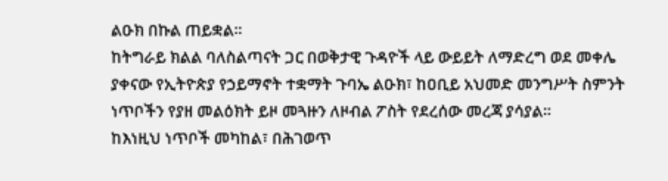ልዑክ በኩል ጠይቋል።
ከትግራይ ክልል ባለስልጣናት ጋር በወቅታዊ ጉዳዮች ላይ ውይይት ለማድረግ ወደ መቀሌ ያቀናው የኢትዮጵያ የኃይማኖት ተቋማት ጉባኤ ልዑክ፣ ከዐቢይ አህመድ መንግሥት ስምንት ነጥቦችን የያዘ መልዕክት ይዞ መጓዙን ለዞብል ፖስት የደረሰው መረጃ ያሳያል።
ከእነዚህ ነጥቦች መካከል፣ በሕገወጥ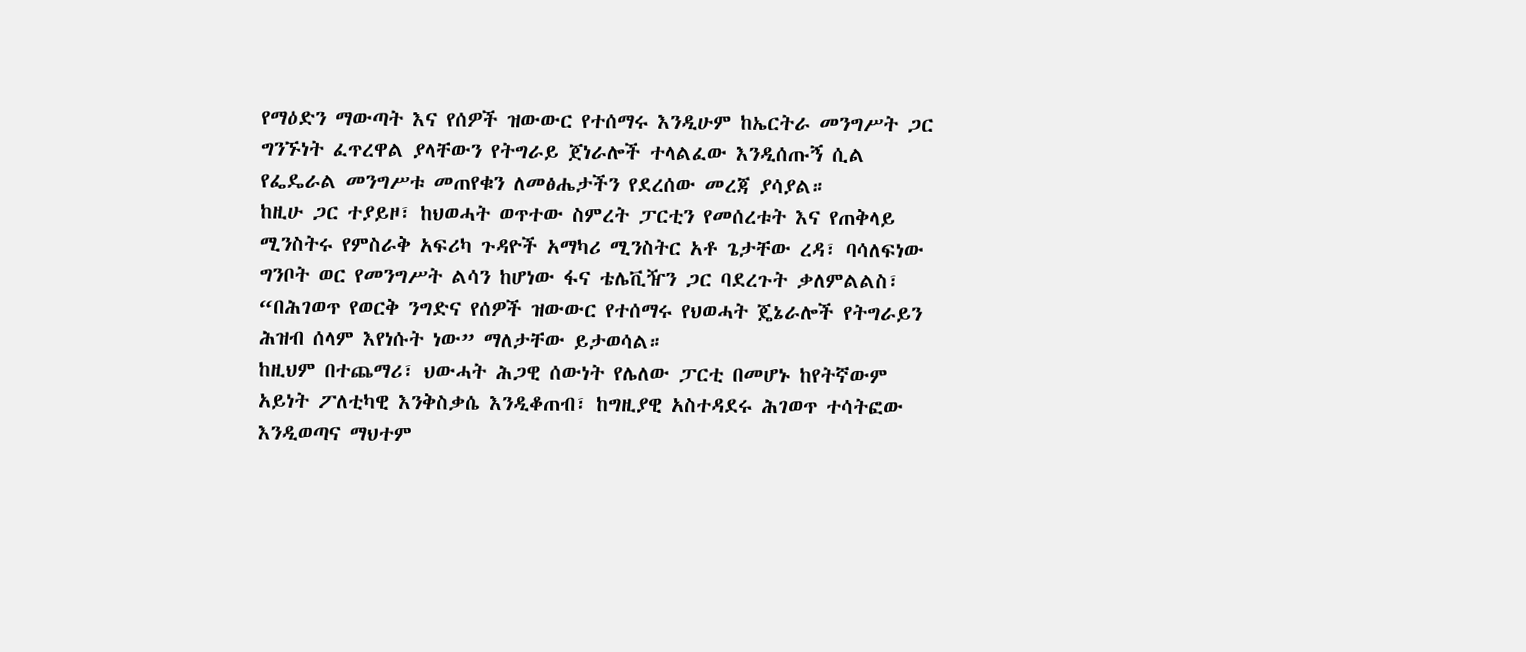የማዕድን ማውጣት እና የሰዎች ዝውውር የተሰማሩ እንዲሁም ከኤርትራ መንግሥት ጋር ግንኙነት ፈጥረዋል ያላቸውን የትግራይ ጀነራሎች ተላልፈው እንዲሰጡኝ ሲል የፌዴራል መንግሥቱ መጠየቁን ለመፅሔታችን የደረሰው መረጃ ያሳያል።
ከዚሁ ጋር ተያይዞ፣ ከህወሓት ወጥተው ስምረት ፓርቲን የመሰረቱት እና የጠቅላይ ሚንስትሩ የምስራቅ አፍሪካ ጉዳዮች አማካሪ ሚንስትር አቶ ጌታቸው ረዳ፣ ባሳለፍነው ግንቦት ወር የመንግሥት ልሳን ከሆነው ፋና ቴሌቪዥን ጋር ባደረጉት ቃለምልልስ፣ “በሕገወጥ የወርቅ ንግድና የሰዎች ዝውውር የተሰማሩ የህወሓት ጄኔራሎች የትግራይን ሕዝብ ሰላም እየነሱት ነው” ማለታቸው ይታወሳል።
ከዚህም በተጨማሪ፣ ህውሓት ሕጋዊ ሰውነት የሌለው ፓርቲ በመሆኑ ከየትኛውም አይነት ፖለቲካዊ እንቅስቃሴ እንዲቆጠብ፣ ከግዚያዊ አስተዳደሩ ሕገወጥ ተሳትፎው እንዲወጣና ማህተም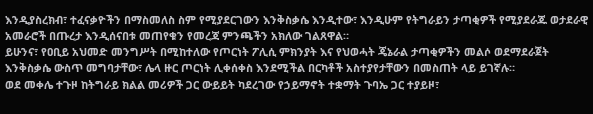እንዲያስረክብ፣ ተፈናቃዮችን በማስመለስ ስም የሚያደርገውን እንቅስቃሴ እንዲተው፣ እንዲሁም የትግራይን ታጣቂዎች የሚያደራጁ ወታደራዊ አመራሮች በጡረታ እንዲሰናበቱ መጠየቁን የመረጃ ምንጫችን አክለው ገልጸዋል።
ይሁንና፣ የዐቢይ አህመድ መንግሥት በሚከተለው የጦርነት ፖሊሲ ምክንያት እና የህወሓት ጄኔራል ታጣቂዎችን መልሶ ወደማደራጀት እንቅስቃሴ ውስጥ መግባታቸው፣ ሌላ ዙር ጦርነት ሊቀሰቀስ እንደሚችል በርካቶች አስተያየታቸውን በመስጠት ላይ ይገኛሉ።
ወደ መቀሌ ተጉዞ ከትግራይ ክልል መሪዎች ጋር ውይይት ካደረገው የኃይማኖት ተቋማት ጉባኤ ጋር ተያይዞ፣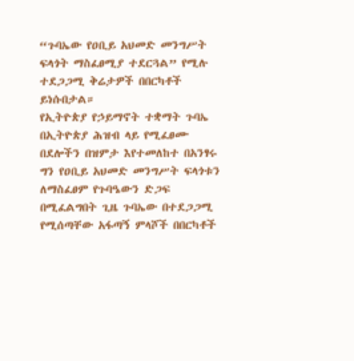“ጉባኤው የዐቢይ አህመድ መንግሥት ፍላጎት ማስፈፀሚያ ተደርጓል” የሚሉ ተደጋጋሚ ቅሬታዎች በበርካቶች ይነሱበታል።
የኢትዮጵያ የኃይማኖት ተቋማት ጉባኤ በኢትዮጵያ ሕዝብ ላይ የሚፈፀሙ በደሎችን በዝምታ እየተመለከተ በአንፃሩ ግን የዐቢይ አህመድ መንግሥት ፍላጎቱን ለማስፈፀም የጉባዔውን ድጋፍ በሚፈልግበት ጊዜ ጉባኤው በተደጋጋሚ የሚሰጣቸው አፋጣኝ ምላሾች በበርካቶች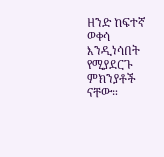ዘንድ ከፍተኛ ወቀሳ እንዲነሳበት የሚያደርጉ ምክንያቶች ናቸው።